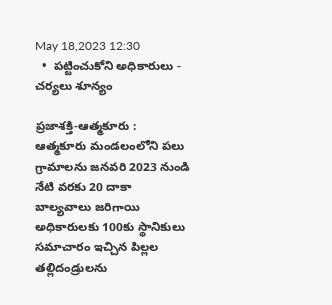May 18,2023 12:30
  •  పట్టించుకోని అధికారులు - చర్యలు శూన్యం

ప్రజాశక్తి-ఆత్మకూరు : ఆత్మకూరు మండలంలోని పలు గ్రామాలను జనవరి 2023 నుండి నేటి వరకు 20 దాకా బాల్యవాలు జరిగాయి అధికారులకు 100కు స్థానికులు సమాచారం ఇచ్చిన పిల్లల తల్లిదండ్రులను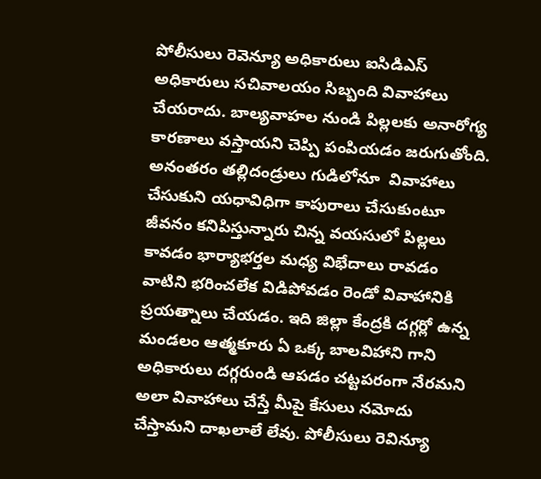పోలీసులు రెవెన్యూ అధికారులు ఐసిడిఎస్ అధికారులు సచివాలయం సిబ్బంది వివాహాలు చేయరాదు. బాల్యవాహల నుండి పిల్లలకు అనారోగ్య కారణాలు వస్తాయని చెప్పి పంపియడం జరుగుతోంది. అనంతరం తల్లిదండ్రులు గుడిలోనూ  వివాహాలు చేసుకుని యధావిధిగా కాపురాలు చేసుకుంటూ జీవనం కనిపిస్తున్నారు చిన్న వయసులో పిల్లలు కావడం భార్యాభర్తల మధ్య విభేదాలు రావడం వాటిని భరించలేక విడిపోవడం రెండో వివాహానికి ప్రయత్నాలు చేయడం. ఇది జిల్లా కేంద్రకి దగ్గర్లో ఉన్న మండలం ఆత్మకూరు ఏ ఒక్క బాలవిహాని గాని అధికారులు దగ్గరుండి ఆపడం చట్టపరంగా నేరమని అలా వివాహాలు చేస్తే మీపై కేసులు నమోదు చేస్తామని దాఖలాలే లేవు. పోలీసులు రెవిన్యూ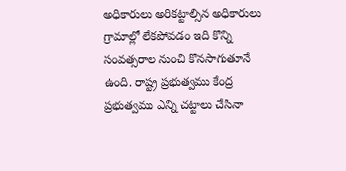అధికారులు అరికట్టాల్సిన అధికారులు గ్రామాల్లో లేకపోవడం ఇది కొన్ని సంవత్సరాల నుంచి కొనసాగుతూనే ఉంది. రాష్ట్ర ప్రభుత్వము కేంద్ర ప్రభుత్వము ఎన్ని చట్టాలు చేసినా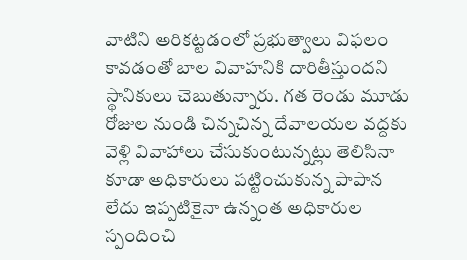వాటిని అరికట్టడంలో ప్రభుత్వాలు విఫలం కావడంతో బాల వివాహనికి దారితీస్తుందని స్థానికులు చెబుతున్నారు. గత రెండు మూడు రోజుల నుండి చిన్నచిన్న దేవాలయల వద్దకు వెళ్లి వివాహాలు చేసుకుంటున్నట్లు తెలిసినా కూడా అధికారులు పట్టించుకున్న పాపాన లేదు ఇప్పటికైనా ఉన్నంత అధికారుల స్పందించి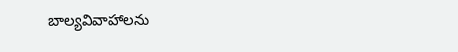బాల్యవివాహాలను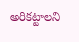అరికట్టాలని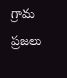గ్రామ ప్రజలు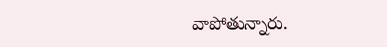వాపోతున్నారు.